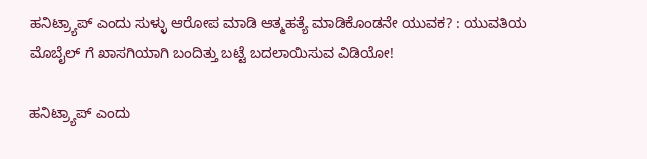ಹನಿಟ್ರ್ಯಾಪ್ ಎಂದು ಸುಳ್ಳು ಆರೋಪ ಮಾಡಿ ಆತ್ಮಹತ್ಯೆ ಮಾಡಿಕೊಂಡನೇ ಯುವಕ? : ಯುವತಿಯ ಮೊಬೈಲ್ ಗೆ ಖಾಸಗಿಯಾಗಿ ಬಂದಿತ್ತು ಬಟ್ಟೆ ಬದಲಾಯಿಸುವ ವಿಡಿಯೋ!

ಹನಿಟ್ರ್ಯಾಪ್ ಎಂದು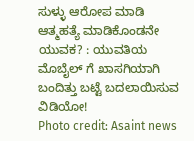ಸುಳ್ಳು ಆರೋಪ ಮಾಡಿ ಆತ್ಮಹತ್ಯೆ ಮಾಡಿಕೊಂಡನೇ ಯುವಕ? : ಯುವತಿಯ ಮೊಬೈಲ್ ಗೆ ಖಾಸಗಿಯಾಗಿ ಬಂದಿತ್ತು ಬಟ್ಟೆ ಬದಲಾಯಿಸುವ ವಿಡಿಯೋ!
Photo credit: Asaint news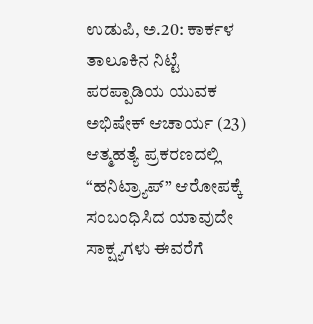ಉಡುಪಿ, ಅ.20: ಕಾರ್ಕಳ ತಾಲೂಕಿನ ನಿಟ್ಟೆ ಪರಪ್ಪಾಡಿಯ ಯುವಕ ಅಭಿಷೇಕ್ ಆಚಾರ್ಯ (23) ಆತ್ಮಹತ್ಯೆ ಪ್ರಕರಣದಲ್ಲಿ “ಹನಿಟ್ರ್ಯಾಪ್” ಆರೋಪಕ್ಕೆ ಸಂಬಂಧಿಸಿದ ಯಾವುದೇ ಸಾಕ್ಷ್ಯಗಳು ಈವರೆಗೆ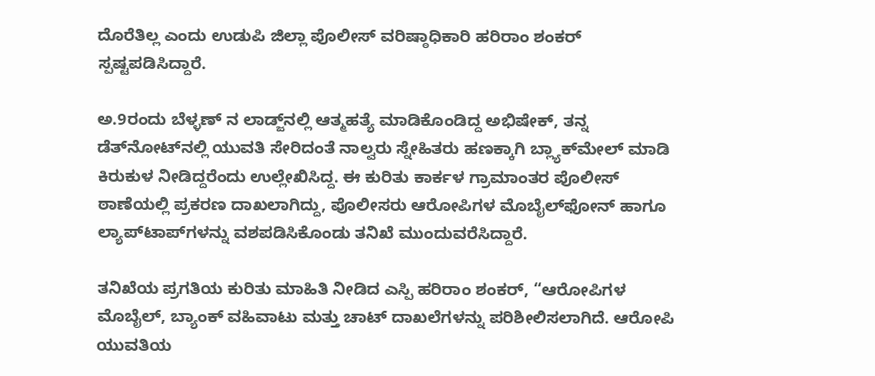ದೊರೆತಿಲ್ಲ ಎಂದು ಉಡುಪಿ ಜಿಲ್ಲಾ ಪೊಲೀಸ್ ವರಿಷ್ಠಾಧಿಕಾರಿ ಹರಿರಾಂ ಶಂಕರ್ ಸ್ಪಷ್ಟಪಡಿಸಿದ್ದಾರೆ.

ಅ.9ರಂದು ಬೆಳ್ಳಣ್‌ ನ ಲಾಡ್ಜ್‌ನಲ್ಲಿ ಆತ್ಮಹತ್ಯೆ ಮಾಡಿಕೊಂಡಿದ್ದ ಅಭಿಷೇಕ್, ತನ್ನ ಡೆತ್‌ನೋಟ್‌ನಲ್ಲಿ ಯುವತಿ ಸೇರಿದಂತೆ ನಾಲ್ವರು ಸ್ನೇಹಿತರು ಹಣಕ್ಕಾಗಿ ಬ್ಲ್ಯಾಕ್‌ಮೇಲ್ ಮಾಡಿ ಕಿರುಕುಳ ನೀಡಿದ್ದರೆಂದು ಉಲ್ಲೇಖಿಸಿದ್ದ. ಈ ಕುರಿತು ಕಾರ್ಕಳ ಗ್ರಾಮಾಂತರ ಪೊಲೀಸ್ ಠಾಣೆಯಲ್ಲಿ ಪ್ರಕರಣ ದಾಖಲಾಗಿದ್ದು, ಪೊಲೀಸರು ಆರೋಪಿಗಳ ಮೊಬೈಲ್‌ಫೋನ್ ಹಾಗೂ ಲ್ಯಾಪ್‌ಟಾಪ್‌ಗಳನ್ನು ವಶಪಡಿಸಿಕೊಂಡು ತನಿಖೆ ಮುಂದುವರೆಸಿದ್ದಾರೆ.

ತನಿಖೆಯ ಪ್ರಗತಿಯ ಕುರಿತು ಮಾಹಿತಿ ನೀಡಿದ ಎಸ್ಪಿ ಹರಿರಾಂ ಶಂಕರ್, “ಆರೋಪಿಗಳ ಮೊಬೈಲ್, ಬ್ಯಾಂಕ್ ವಹಿವಾಟು ಮತ್ತು ಚಾಟ್ ದಾಖಲೆಗಳನ್ನು ಪರಿಶೀಲಿಸಲಾಗಿದೆ. ಆರೋಪಿ ಯುವತಿಯ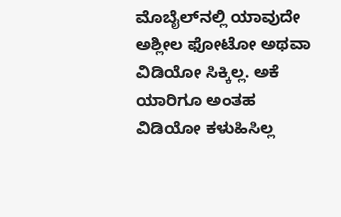ಮೊಬೈಲ್‌ನಲ್ಲಿ ಯಾವುದೇ ಅಶ್ಲೀಲ ಫೋಟೋ ಅಥವಾ ವಿಡಿಯೋ ಸಿಕ್ಕಿಲ್ಲ. ಅಕೆ ಯಾರಿಗೂ ಅಂತಹ ವಿಡಿಯೋ ಕಳುಹಿಸಿಲ್ಲ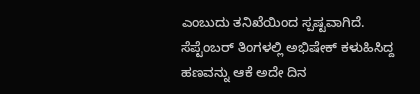ಎಂಬುದು ತನಿಖೆಯಿಂದ ಸ್ಪಷ್ಟವಾಗಿದೆ. ಸೆಪ್ಟೆಂಬರ್ ತಿಂಗಳಲ್ಲಿ ಅಭಿಷೇಕ್ ಕಳುಹಿಸಿದ್ದ ಹಣವನ್ನು ಆಕೆ ಅದೇ ದಿನ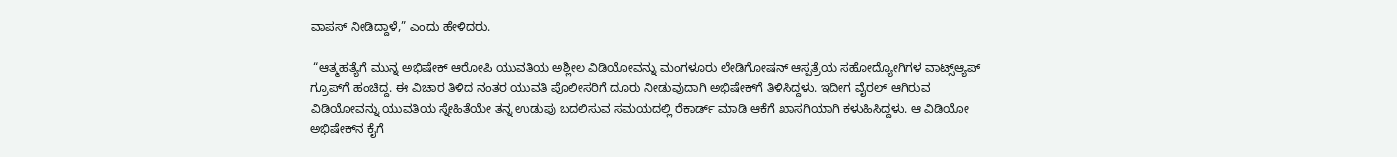ವಾಪಸ್ ನೀಡಿದ್ದಾಳೆ,” ಎಂದು ಹೇಳಿದರು.

 “ಆತ್ಮಹತ್ಯೆಗೆ ಮುನ್ನ ಅಭಿಷೇಕ್ ಆರೋಪಿ ಯುವತಿಯ ಅಶ್ಲೀಲ ವಿಡಿಯೋವನ್ನು ಮಂಗಳೂರು ಲೇಡಿಗೋಷನ್ ಆಸ್ಪತ್ರೆಯ ಸಹೋದ್ಯೋಗಿಗಳ ವಾಟ್ಸ್ಆ್ಯಪ್‌ ಗ್ರೂಪ್‌ಗೆ ಹಂಚಿದ್ದ. ಈ ವಿಚಾರ ತಿಳಿದ ನಂತರ ಯುವತಿ ಪೊಲೀಸರಿಗೆ ದೂರು ನೀಡುವುದಾಗಿ ಅಭಿಷೇಕ್‌ಗೆ ತಿಳಿಸಿದ್ದಳು. ಇದೀಗ ವೈರಲ್ ಆಗಿರುವ ವಿಡಿಯೋವನ್ನು ಯುವತಿಯ ಸ್ನೇಹಿತೆಯೇ ತನ್ನ ಉಡುಪು ಬದಲಿಸುವ ಸಮಯದಲ್ಲಿ ರೆಕಾರ್ಡ್ ಮಾಡಿ ಆಕೆಗೆ ಖಾಸಗಿಯಾಗಿ ಕಳುಹಿಸಿದ್ದಳು. ಆ ವಿಡಿಯೋ ಅಭಿಷೇಕ್‌ನ ಕೈಗೆ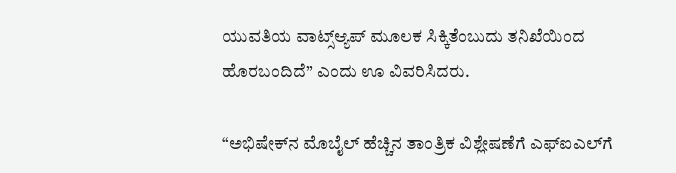ಯುವತಿಯ ವಾಟ್ಸ್ಆ್ಯಪ್‌ ಮೂಲಕ ಸಿಕ್ಕಿತೆಂಬುದು ತನಿಖೆಯಿಂದ ಹೊರಬಂದಿದೆ” ಎಂದು ಊ ವಿವರಿಸಿದರು.

“ಅಭಿಷೇಕ್‌ನ ಮೊಬೈಲ್ ಹೆಚ್ಚಿನ ತಾಂತ್ರಿಕ ವಿಶ್ಲೇಷಣೆಗೆ ಎಫ್‌ಐಎಲ್‌ಗೆ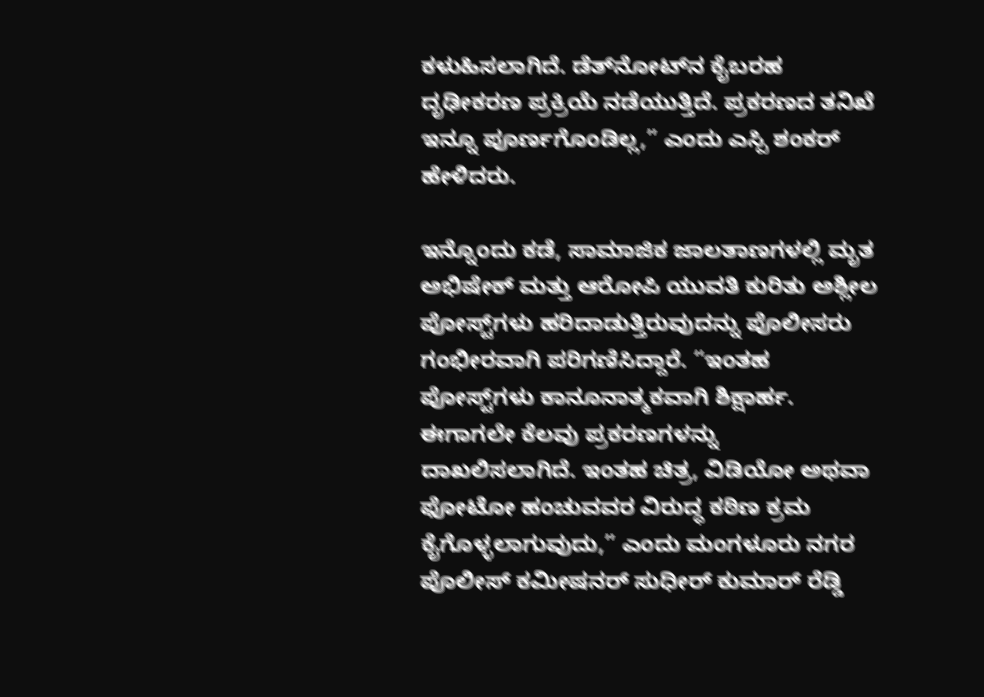ಕಳುಹಿಸಲಾಗಿದೆ. ಡೆತ್‌ನೋಟ್‌ನ ಕೈಬರಹ ದೃಢೀಕರಣ ಪ್ರಕ್ರಿಯೆ ನಡೆಯುತ್ತಿದೆ. ಪ್ರಕರಣದ ತನಿಖೆ ಇನ್ನೂ ಪೂರ್ಣಗೊಂಡಿಲ್ಲ,” ಎಂದು ಎಸ್ಪಿ ಶಂಕರ್ ಹೇಳಿದರು.

ಇನ್ನೊಂದು ಕಡೆ, ಸಾಮಾಜಿಕ ಜಾಲತಾಣಗಳಲ್ಲಿ ಮೃತ ಅಭಿಷೇಕ್ ಮತ್ತು ಆರೋಪಿ ಯುವತಿ ಕುರಿತು ಅಶ್ಲೀಲ ಪೋಸ್ಟ್‌ಗಳು ಹರಿದಾಡುತ್ತಿರುವುದನ್ನು ಪೊಲೀಸರು ಗಂಭೀರವಾಗಿ ಪರಿಗಣಿಸಿದ್ದಾರೆ. “ಇಂತಹ ಪೋಸ್ಟ್‌ಗಳು ಕಾನೂನಾತ್ಮಕವಾಗಿ ಶಿಕ್ಷಾರ್ಹ. ಈಗಾಗಲೇ ಕೆಲವು ಪ್ರಕರಣಗಳನ್ನು ದಾಖಲಿಸಲಾಗಿದೆ. ಇಂತಹ ಚಿತ್ರ, ವಿಡಿಯೋ ಅಥವಾ ಫೋಟೋ ಹಂಚುವವರ ವಿರುದ್ಧ ಕಠಿಣ ಕ್ರಮ ಕೈಗೊಳ್ಳಲಾಗುವುದು,” ಎಂದು ಮಂಗಳೂರು ನಗರ ಪೊಲೀಸ್ ಕಮೀಷನರ್ ಸುಧೀರ್ ಕುಮಾರ್ ರೆಡ್ಡಿ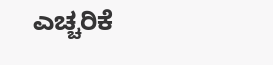ಎಚ್ಚರಿಕೆ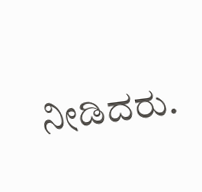ನೀಡಿದರು.